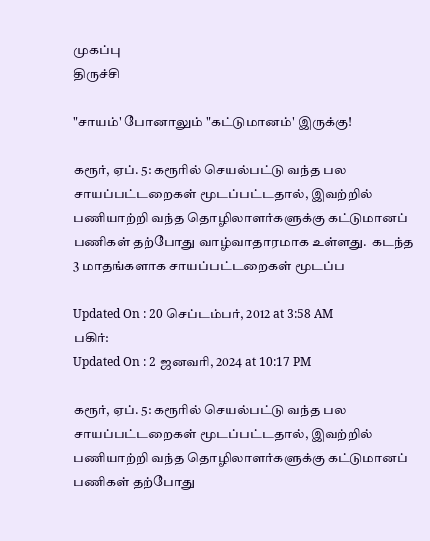முகப்பு
திருச்சி

"சாயம்' போனாலும் "கட்டுமானம்' இருக்கு!

கரூர், ஏப். 5: கரூரில் செயல்பட்டு வந்த பல சாயப்பட்டறைகள் மூடப்பட்டதால், இவற்றில் பணியாற்றி வந்த தொழிலாளர்களுக்கு கட்டுமானப் பணிகள் தற்போது வாழ்வாதாரமாக உள்ளது.  கடந்த 3 மாதங்களாக சாயப்பட்டறைகள் மூடப்ப

Updated On : 20 செப்டம்பர், 2012 at 3:58 AM
பகிர்:
Updated On : 2 ஜனவரி, 2024 at 10:17 PM

கரூர், ஏப். 5: கரூரில் செயல்பட்டு வந்த பல சாயப்பட்டறைகள் மூடப்பட்டதால், இவற்றில் பணியாற்றி வந்த தொழிலாளர்களுக்கு கட்டுமானப் பணிகள் தற்போது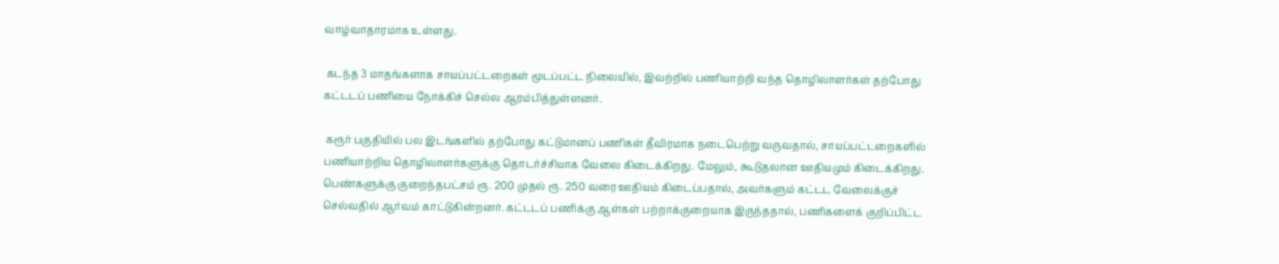வாழ்வாதாரமாக உள்ளது.

 கடந்த 3 மாதங்களாக சாயப்பட்டறைகள் மூடப்பட்ட நிலையில், இவற்றில் பணியாற்றி வந்த தொழிலாளர்கள் தற்போது கட்டடப் பணியை நோக்கிச் செல்ல ஆரம்பித்துள்ளனர்.

 கரூர் பகுதியில் பல இடங்களில் தற்போது கட்டுமானப் பணிகள் தீவிரமாக நடைபெற்று வருவதால், சாயப்பட்டறைகளில் பணியாற்றிய தொழிலாளர்களுக்கு தொடர்ச்சியாக வேலை கிடைக்கிறது. மேலும், கூடுதலான ஊதியமும் கிடைக்கிறது. பெண்களுக்கு குறைந்தபட்சம் ரூ. 200 முதல் ரூ. 250 வரை ஊதியம் கிடைப்பதால், அவர்களும் கட்டட வேலைக்குச் செல்வதில் ஆர்வம் காட்டுகின்றனர். கட்டடப் பணிக்கு ஆள்கள் பற்றாக்குறையாக இருந்ததால், பணிகளைக் குறிப்பிட்ட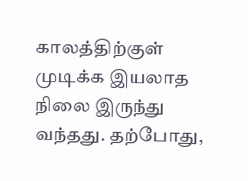காலத்திற்குள் முடிக்க இயலாத நிலை இருந்து வந்தது. தற்போது,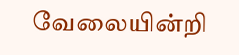வேலையின்றி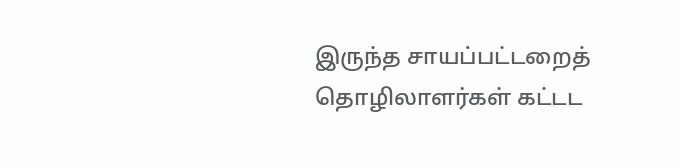இருந்த சாயப்பட்டறைத் தொழிலாளர்கள் கட்டட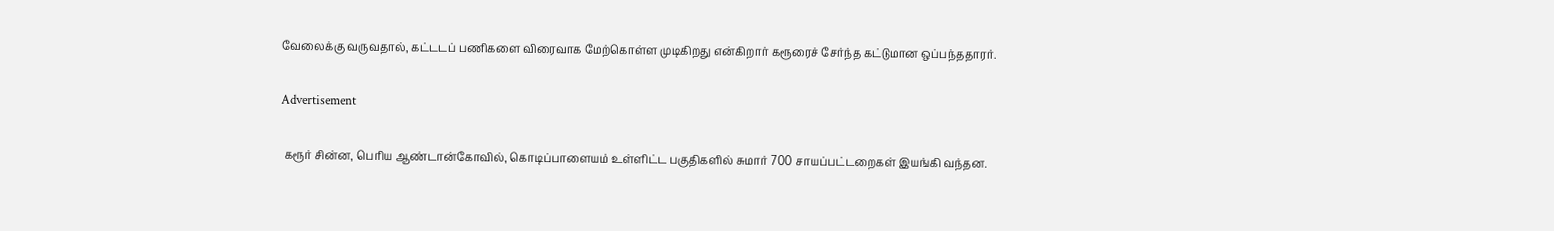வேலைக்கு வருவதால், கட்டடப் பணிகளை விரைவாக மேற்கொள்ள முடிகிறது என்கிறார் கரூரைச் சேர்ந்த கட்டுமான ஒப்பந்ததாரர்.

Advertisement

 கரூர் சின்ன, பெரிய ஆண்டான்கோவில், கொடிப்பாளையம் உள்ளிட்ட பகுதிகளில் சுமார் 700 சாயப்பட்டறைகள் இயங்கி வந்தன.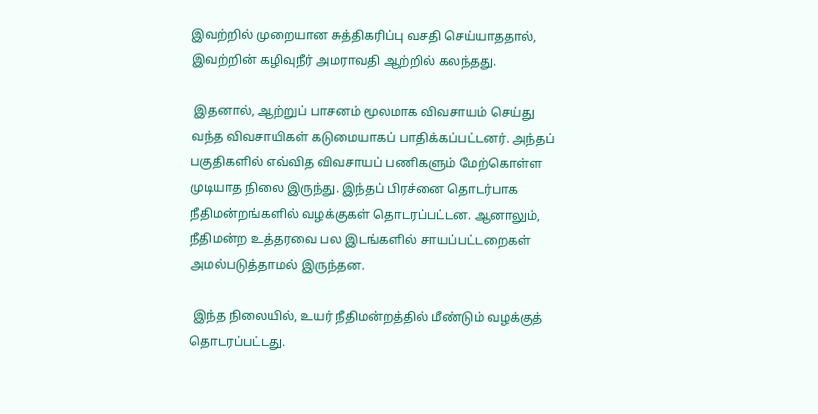இவற்றில் முறையான சுத்திகரிப்பு வசதி செய்யாததால், இவற்றின் கழிவுநீர் அமராவதி ஆற்றில் கலந்தது.

 இதனால், ஆற்றுப் பாசனம் மூலமாக விவசாயம் செய்து வந்த விவசாயிகள் கடுமையாகப் பாதிக்கப்பட்டனர். அந்தப் பகுதிகளில் எவ்வித விவசாயப் பணிகளும் மேற்கொள்ள முடியாத நிலை இருந்து. இந்தப் பிரச்னை தொடர்பாக நீதிமன்றங்களில் வழக்குகள் தொடரப்பட்டன. ஆனாலும், நீதிமன்ற உத்தரவை பல இடங்களில் சாயப்பட்டறைகள் அமல்படுத்தாமல் இருந்தன.

 இந்த நிலையில், உயர் நீதிமன்றத்தில் மீண்டும் வழக்குத் தொடரப்பட்டது.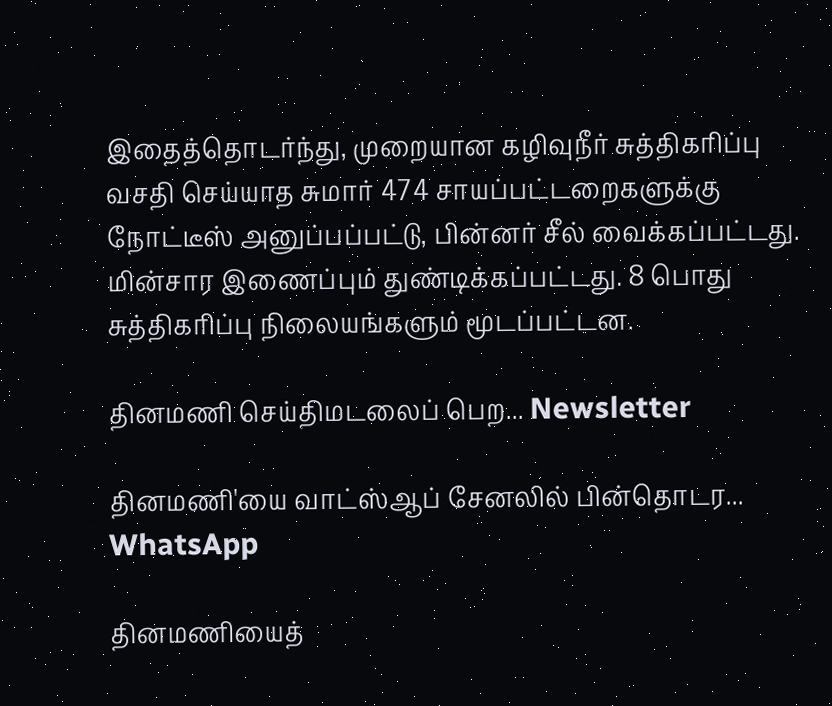இதைத்தொடர்ந்து, முறையான கழிவுநீர் சுத்திகரிப்பு வசதி செய்யாத சுமார் 474 சாயப்பட்டறைகளுக்கு நோட்டீஸ் அனுப்பப்பட்டு, பின்னர் சீல் வைக்கப்பட்டது. மின்சார இணைப்பும் துண்டிக்கப்பட்டது. 8 பொது சுத்திகரிப்பு நிலையங்களும் மூடப்பட்டன.

தினமணி செய்திமடலைப் பெற... Newsletter

தினமணி'யை வாட்ஸ்ஆப் சேனலில் பின்தொடர... WhatsApp

தினமணியைத்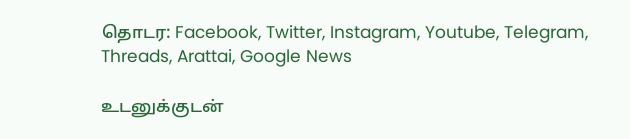தொடர: Facebook, Twitter, Instagram, Youtube, Telegram, Threads, Arattai, Google News

உடனுக்குடன்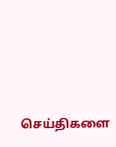செய்திகளை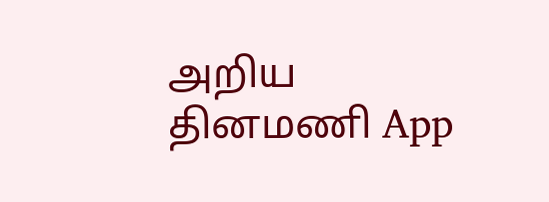அறிய தினமணி App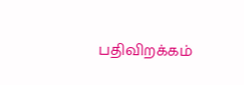பதிவிறக்கம்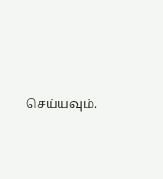செய்யவும்.